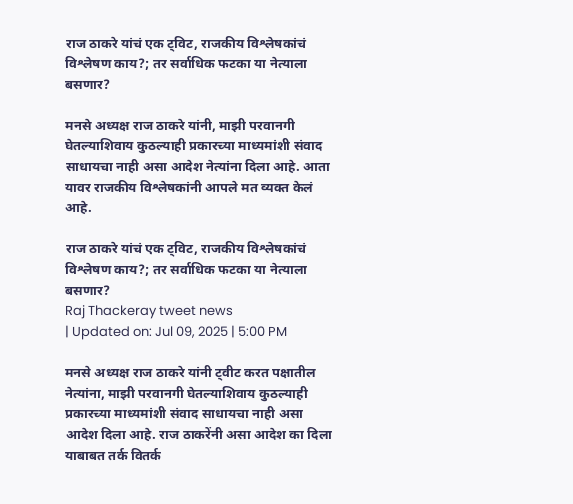राज ठाकरे यांचं एक ट्विट, राजकीय विश्लेषकांचं विश्लेषण काय?; तर सर्वाधिक फटका या नेत्याला बसणार?

मनसे अध्यक्ष राज ठाकरे यांनी, माझी परवानगी घेतल्याशिवाय कुठल्याही प्रकारच्या माध्यमांशी संवाद साधायचा नाही असा आदेश नेत्यांना दिला आहे. आता यावर राजकीय विश्लेषकांनी आपले मत व्यक्त केलं आहे.

राज ठाकरे यांचं एक ट्विट, राजकीय विश्लेषकांचं विश्लेषण काय?; तर सर्वाधिक फटका या नेत्याला बसणार?
Raj Thackeray tweet news
| Updated on: Jul 09, 2025 | 5:00 PM

मनसे अध्यक्ष राज ठाकरे यांनी ट्वीट करत पक्षातील नेत्यांना, माझी परवानगी घेतल्याशिवाय कुठल्याही प्रकारच्या माध्यमांशी संवाद साधायचा नाही असा आदेश दिला आहे. राज ठाकरेंनी असा आदेश का दिला याबाबत तर्क वितर्क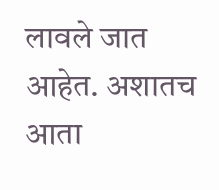लावले जात आहेत. अशातच आता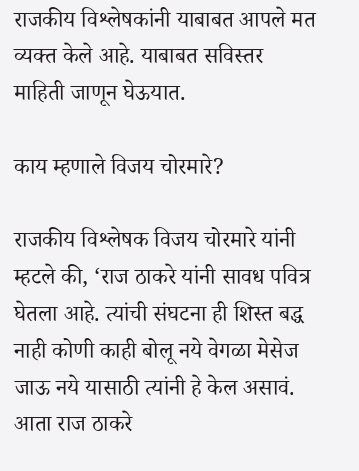राजकीय विश्लेषकांनी याबाबत आपले मत व्यक्त केले आहे. याबाबत सविस्तर माहिती जाणून घेऊयात.

काय म्हणाले विजय चोरमारे?

राजकीय विश्लेषक विजय चोरमारे यांनी म्हटले की, ‘राज ठाकरे यांनी सावध पवित्र घेतला आहे. त्यांची संघटना ही शिस्त बद्ध नाही कोणी काही बोलू नये वेगळा मेसेज जाऊ नये यासाठी त्यांनी हे केल असावं. आता राज ठाकरे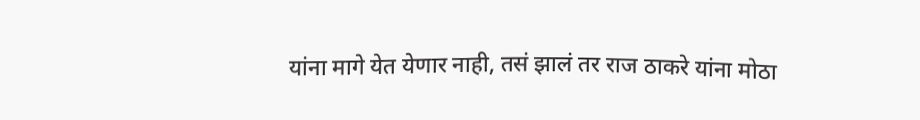यांना मागे येत येणार नाही, तसं झालं तर राज ठाकरे यांना मोठा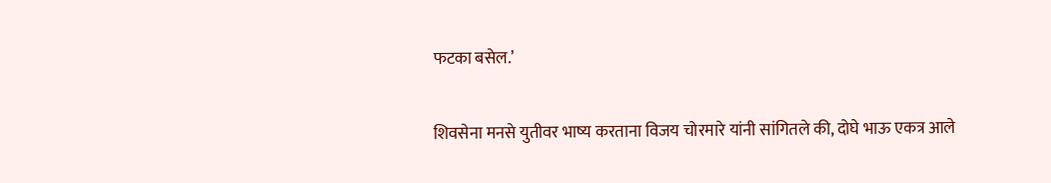फटका बसेल.’

शिवसेना मनसे युतीवर भाष्य करताना विजय चोरमारे यांनी सांगितले की, दोघे भाऊ एकत्र आले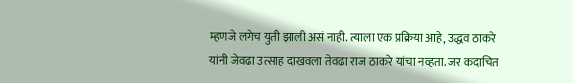म्हणजे लगेच युती झाली असं नाही. त्याला एक प्रक्रिया आहे, उद्धव ठाकरे यांनी जेवढा उत्साह दाखवला तेवढा राज ठाकरे यांचा नव्हता. जर कदाचित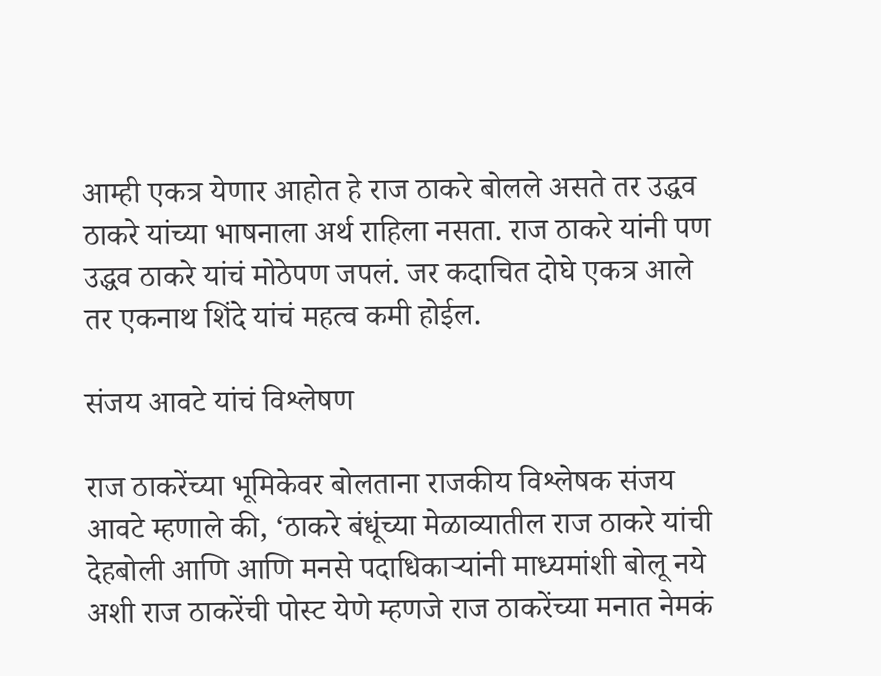आम्ही एकत्र येणार आहोत हे राज ठाकरे बोलले असते तर उद्धव ठाकरे यांच्या भाषनाला अर्थ राहिला नसता. राज ठाकरे यांनी पण उद्धव ठाकरे यांचं मोठेपण जपलं. जर कदाचित दोघे एकत्र आले तर एकनाथ शिंदे यांचं महत्व कमी होईल.

संजय आवटे यांचं विश्लेषण

राज ठाकरेंच्या भूमिकेवर बोलताना राजकीय विश्लेषक संजय आवटे म्हणाले की, ‘ठाकरे बंधूंच्या मेळाव्यातील राज ठाकरे यांची देहबोली आणि आणि मनसे पदाधिकाऱ्यांनी माध्यमांशी बोलू नये अशी राज ठाकरेंची पोस्ट येणे म्हणजे राज ठाकरेंच्या मनात नेमकं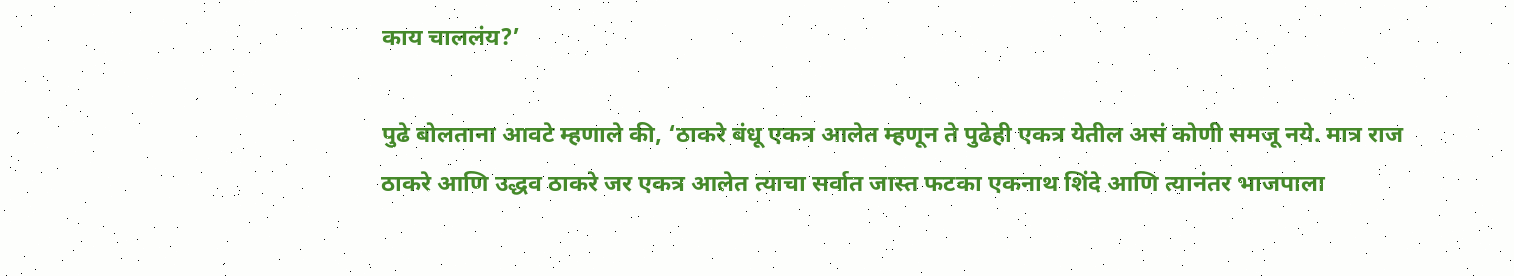काय चाललंय?’

पुढे बोलताना आवटे म्हणाले की, ‘ठाकरे बंधू एकत्र आलेत म्हणून ते पुढेही एकत्र येतील असं कोणी समजू नये. मात्र राज ठाकरे आणि उद्धव ठाकरे जर एकत्र आलेत त्याचा सर्वात जास्त फटका एकनाथ शिंदे आणि त्यानंतर भाजपाला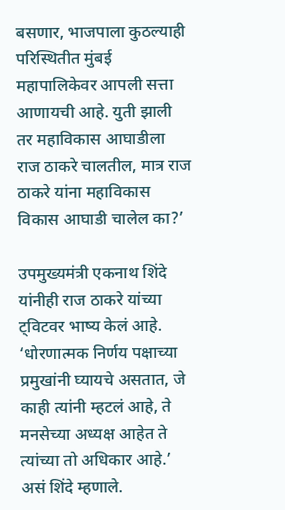बसणार, भाजपाला कुठल्याही परिस्थितीत मुंबई महापालिकेवर आपली सत्ता आणायची आहे. युती झाली तर महाविकास आघाडीला राज ठाकरे चालतील, मात्र राज ठाकरे यांना महाविकास विकास आघाडी चालेल का?’

उपमुख्यमंत्री एकनाथ शिंदे यांनीही राज ठाकरे यांच्या ट्विटवर भाष्य केलं आहे. ‘धोरणात्मक निर्णय पक्षाच्या प्रमुखांनी घ्यायचे असतात, जे काही त्यांनी म्हटलं आहे, ते मनसेच्या अध्यक्ष आहेत ते त्यांच्या तो अधिकार आहे.’ असं शिंदे म्हणाले.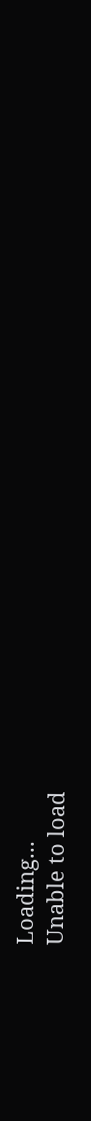Loading...
Unable to load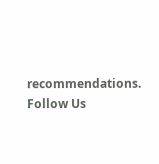recommendations.
Follow Us